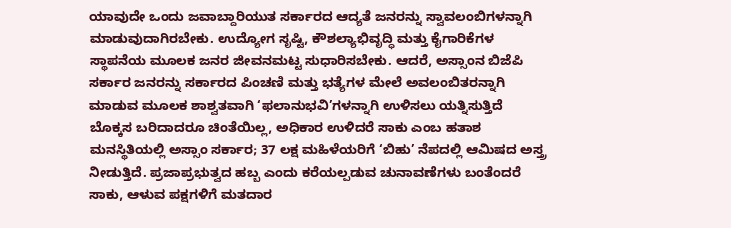ಯಾವುದೇ ಒಂದು ಜವಾಬ್ದಾರಿಯುತ ಸರ್ಕಾರದ ಆದ್ಯತೆ ಜನರನ್ನು ಸ್ವಾವಲಂಬಿಗಳನ್ನಾಗಿ ಮಾಡುವುದಾಗಿರಬೇಕು. ಉದ್ಯೋಗ ಸೃಷ್ಟಿ, ಕೌಶಲ್ಯಾಭಿವೃದ್ಧಿ ಮತ್ತು ಕೈಗಾರಿಕೆಗಳ ಸ್ಥಾಪನೆಯ ಮೂಲಕ ಜನರ ಜೀವನಮಟ್ಟ ಸುಧಾರಿಸಬೇಕು. ಆದರೆ, ಅಸ್ಸಾಂನ ಬಿಜೆಪಿ ಸರ್ಕಾರ ಜನರನ್ನು ಸರ್ಕಾರದ ಪಿಂಚಣಿ ಮತ್ತು ಭತ್ಯೆಗಳ ಮೇಲೆ ಅವಲಂಬಿತರನ್ನಾಗಿ ಮಾಡುವ ಮೂಲಕ ಶಾಶ್ವತವಾಗಿ ‘ಫಲಾನುಭವಿ’ಗಳನ್ನಾಗಿ ಉಳಿಸಲು ಯತ್ನಿಸುತ್ತಿದೆ
ಬೊಕ್ಕಸ ಬರಿದಾದರೂ ಚಿಂತೆಯಿಲ್ಲ, ಅಧಿಕಾರ ಉಳಿದರೆ ಸಾಕು ಎಂಬ ಹತಾಶ ಮನಸ್ಥಿತಿಯಲ್ಲಿ ಅಸ್ಸಾಂ ಸರ್ಕಾರ; 37 ಲಕ್ಷ ಮಹಿಳೆಯರಿಗೆ ‘ಬಿಹು’ ನೆಪದಲ್ಲಿ ಆಮಿಷದ ಅಸ್ತ್ರ ನೀಡುತ್ತಿದೆ. ಪ್ರಜಾಪ್ರಭುತ್ವದ ಹಬ್ಬ ಎಂದು ಕರೆಯಲ್ಪಡುವ ಚುನಾವಣೆಗಳು ಬಂತೆಂದರೆ ಸಾಕು, ಆಳುವ ಪಕ್ಷಗಳಿಗೆ ಮತದಾರ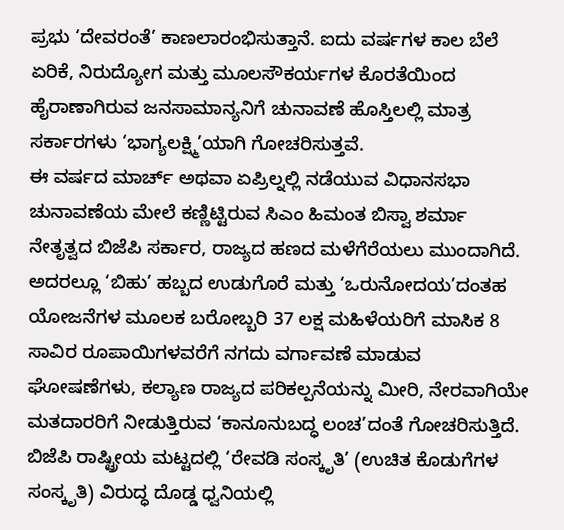ಪ್ರಭು ‘ದೇವರಂತೆ’ ಕಾಣಲಾರಂಭಿಸುತ್ತಾನೆ. ಐದು ವರ್ಷಗಳ ಕಾಲ ಬೆಲೆ ಏರಿಕೆ, ನಿರುದ್ಯೋಗ ಮತ್ತು ಮೂಲಸೌಕರ್ಯಗಳ ಕೊರತೆಯಿಂದ ಹೈರಾಣಾಗಿರುವ ಜನಸಾಮಾನ್ಯನಿಗೆ ಚುನಾವಣೆ ಹೊಸ್ತಿಲಲ್ಲಿ ಮಾತ್ರ ಸರ್ಕಾರಗಳು ‘ಭಾಗ್ಯಲಕ್ಷ್ಮಿ’ಯಾಗಿ ಗೋಚರಿಸುತ್ತವೆ.
ಈ ವರ್ಷದ ಮಾರ್ಚ್ ಅಥವಾ ಏಪ್ರಿಲ್ನಲ್ಲಿ ನಡೆಯುವ ವಿಧಾನಸಭಾ ಚುನಾವಣೆಯ ಮೇಲೆ ಕಣ್ಣಿಟ್ಟಿರುವ ಸಿಎಂ ಹಿಮಂತ ಬಿಸ್ವಾ ಶರ್ಮಾ ನೇತೃತ್ವದ ಬಿಜೆಪಿ ಸರ್ಕಾರ, ರಾಜ್ಯದ ಹಣದ ಮಳೆಗೆರೆಯಲು ಮುಂದಾಗಿದೆ. ಅದರಲ್ಲೂ ‘ಬಿಹು’ ಹಬ್ಬದ ಉಡುಗೊರೆ ಮತ್ತು ‘ಒರುನೋದಯ’ದಂತಹ ಯೋಜನೆಗಳ ಮೂಲಕ ಬರೋಬ್ಬರಿ 37 ಲಕ್ಷ ಮಹಿಳೆಯರಿಗೆ ಮಾಸಿಕ 8 ಸಾವಿರ ರೂಪಾಯಿಗಳವರೆಗೆ ನಗದು ವರ್ಗಾವಣೆ ಮಾಡುವ ಘೋಷಣೆಗಳು, ಕಲ್ಯಾಣ ರಾಜ್ಯದ ಪರಿಕಲ್ಪನೆಯನ್ನು ಮೀರಿ, ನೇರವಾಗಿಯೇ ಮತದಾರರಿಗೆ ನೀಡುತ್ತಿರುವ ‘ಕಾನೂನುಬದ್ಧ ಲಂಚ’ದಂತೆ ಗೋಚರಿಸುತ್ತಿದೆ.
ಬಿಜೆಪಿ ರಾಷ್ಟ್ರೀಯ ಮಟ್ಟದಲ್ಲಿ ‘ರೇವಡಿ ಸಂಸ್ಕೃತಿ’ (ಉಚಿತ ಕೊಡುಗೆಗಳ ಸಂಸ್ಕೃತಿ) ವಿರುದ್ಧ ದೊಡ್ಡ ಧ್ವನಿಯಲ್ಲಿ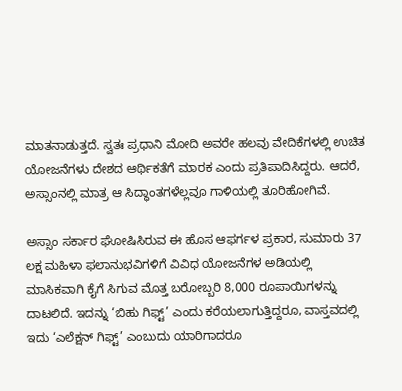ಮಾತನಾಡುತ್ತದೆ. ಸ್ವತಃ ಪ್ರಧಾನಿ ಮೋದಿ ಅವರೇ ಹಲವು ವೇದಿಕೆಗಳಲ್ಲಿ ಉಚಿತ ಯೋಜನೆಗಳು ದೇಶದ ಆರ್ಥಿಕತೆಗೆ ಮಾರಕ ಎಂದು ಪ್ರತಿಪಾದಿಸಿದ್ದರು. ಆದರೆ, ಅಸ್ಸಾಂನಲ್ಲಿ ಮಾತ್ರ ಆ ಸಿದ್ಧಾಂತಗಳೆಲ್ಲವೂ ಗಾಳಿಯಲ್ಲಿ ತೂರಿಹೋಗಿವೆ.

ಅಸ್ಸಾಂ ಸರ್ಕಾರ ಘೋಷಿಸಿರುವ ಈ ಹೊಸ ಆಫರ್ಗಳ ಪ್ರಕಾರ, ಸುಮಾರು 37 ಲಕ್ಷ ಮಹಿಳಾ ಫಲಾನುಭವಿಗಳಿಗೆ ವಿವಿಧ ಯೋಜನೆಗಳ ಅಡಿಯಲ್ಲಿ ಮಾಸಿಕವಾಗಿ ಕೈಗೆ ಸಿಗುವ ಮೊತ್ತ ಬರೋಬ್ಬರಿ 8,000 ರೂಪಾಯಿಗಳನ್ನು ದಾಟಲಿದೆ. ಇದನ್ನು ‘ಬಿಹು ಗಿಫ್ಟ್’ ಎಂದು ಕರೆಯಲಾಗುತ್ತಿದ್ದರೂ, ವಾಸ್ತವದಲ್ಲಿ ಇದು ‘ಎಲೆಕ್ಷನ್ ಗಿಫ್ಟ್’ ಎಂಬುದು ಯಾರಿಗಾದರೂ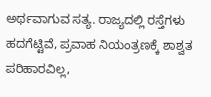ಅರ್ಥವಾಗುವ ಸತ್ಯ. ರಾಜ್ಯದಲ್ಲಿ ರಸ್ತೆಗಳು ಹದಗೆಟ್ಟಿವೆ, ಪ್ರವಾಹ ನಿಯಂತ್ರಣಕ್ಕೆ ಶಾಶ್ವತ ಪರಿಹಾರವಿಲ್ಲ,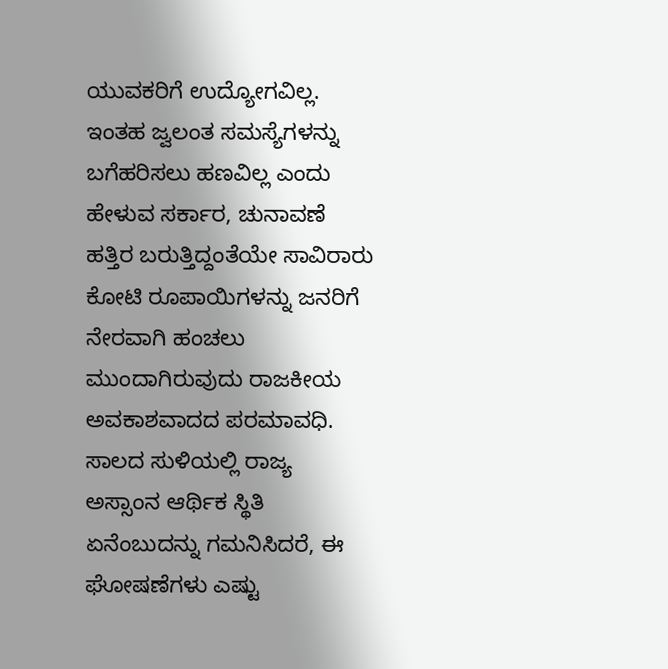ಯುವಕರಿಗೆ ಉದ್ಯೋಗವಿಲ್ಲ. ಇಂತಹ ಜ್ವಲಂತ ಸಮಸ್ಯೆಗಳನ್ನು ಬಗೆಹರಿಸಲು ಹಣವಿಲ್ಲ ಎಂದು ಹೇಳುವ ಸರ್ಕಾರ, ಚುನಾವಣೆ ಹತ್ತಿರ ಬರುತ್ತಿದ್ದಂತೆಯೇ ಸಾವಿರಾರು ಕೋಟಿ ರೂಪಾಯಿಗಳನ್ನು ಜನರಿಗೆ ನೇರವಾಗಿ ಹಂಚಲು ಮುಂದಾಗಿರುವುದು ರಾಜಕೀಯ ಅವಕಾಶವಾದದ ಪರಮಾವಧಿ.
ಸಾಲದ ಸುಳಿಯಲ್ಲಿ ರಾಜ್ಯ
ಅಸ್ಸಾಂನ ಆರ್ಥಿಕ ಸ್ಥಿತಿ ಏನೆಂಬುದನ್ನು ಗಮನಿಸಿದರೆ, ಈ ಘೋಷಣೆಗಳು ಎಷ್ಟು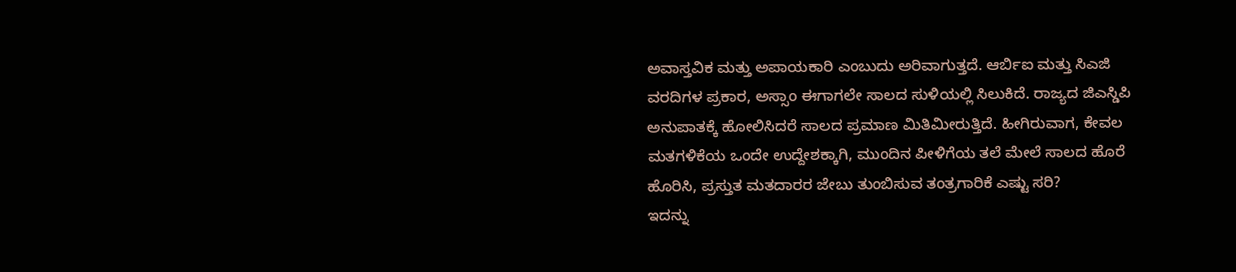ಅವಾಸ್ತವಿಕ ಮತ್ತು ಅಪಾಯಕಾರಿ ಎಂಬುದು ಅರಿವಾಗುತ್ತದೆ. ಆರ್ಬಿಐ ಮತ್ತು ಸಿಎಜಿ ವರದಿಗಳ ಪ್ರಕಾರ, ಅಸ್ಸಾಂ ಈಗಾಗಲೇ ಸಾಲದ ಸುಳಿಯಲ್ಲಿ ಸಿಲುಕಿದೆ. ರಾಜ್ಯದ ಜಿಎಸ್ಡಿಪಿ ಅನುಪಾತಕ್ಕೆ ಹೋಲಿಸಿದರೆ ಸಾಲದ ಪ್ರಮಾಣ ಮಿತಿಮೀರುತ್ತಿದೆ. ಹೀಗಿರುವಾಗ, ಕೇವಲ ಮತಗಳಿಕೆಯ ಒಂದೇ ಉದ್ದೇಶಕ್ಕಾಗಿ, ಮುಂದಿನ ಪೀಳಿಗೆಯ ತಲೆ ಮೇಲೆ ಸಾಲದ ಹೊರೆ ಹೊರಿಸಿ, ಪ್ರಸ್ತುತ ಮತದಾರರ ಜೇಬು ತುಂಬಿಸುವ ತಂತ್ರಗಾರಿಕೆ ಎಷ್ಟು ಸರಿ?
ಇದನ್ನು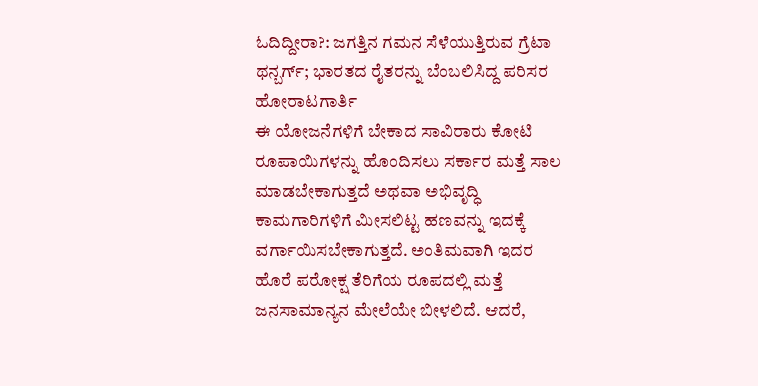ಓದಿದ್ದೀರಾ?: ಜಗತ್ತಿನ ಗಮನ ಸೆಳೆಯುತ್ತಿರುವ ಗ್ರೆಟಾ ಥನ್ಬರ್ಗ್; ಭಾರತದ ರೈತರನ್ನು ಬೆಂಬಲಿಸಿದ್ದ ಪರಿಸರ ಹೋರಾಟಗಾರ್ತಿ
ಈ ಯೋಜನೆಗಳಿಗೆ ಬೇಕಾದ ಸಾವಿರಾರು ಕೋಟಿ ರೂಪಾಯಿಗಳನ್ನು ಹೊಂದಿಸಲು ಸರ್ಕಾರ ಮತ್ತೆ ಸಾಲ ಮಾಡಬೇಕಾಗುತ್ತದೆ ಅಥವಾ ಅಭಿವೃದ್ಧಿ ಕಾಮಗಾರಿಗಳಿಗೆ ಮೀಸಲಿಟ್ಟ ಹಣವನ್ನು ಇದಕ್ಕೆ ವರ್ಗಾಯಿಸಬೇಕಾಗುತ್ತದೆ. ಅಂತಿಮವಾಗಿ ಇದರ ಹೊರೆ ಪರೋಕ್ಷ ತೆರಿಗೆಯ ರೂಪದಲ್ಲಿ ಮತ್ತೆ ಜನಸಾಮಾನ್ಯನ ಮೇಲೆಯೇ ಬೀಳಲಿದೆ. ಆದರೆ,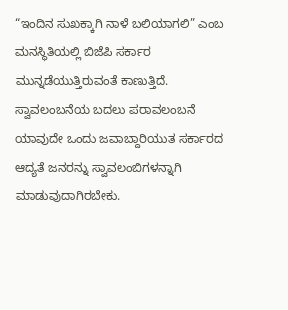“ಇಂದಿನ ಸುಖಕ್ಕಾಗಿ ನಾಳೆ ಬಲಿಯಾಗಲಿ” ಎಂಬ ಮನಸ್ಥಿತಿಯಲ್ಲಿ ಬಿಜೆಪಿ ಸರ್ಕಾರ ಮುನ್ನಡೆಯುತ್ತಿರುವಂತೆ ಕಾಣುತ್ತಿದೆ.
ಸ್ವಾವಲಂಬನೆಯ ಬದಲು ಪರಾವಲಂಬನೆ
ಯಾವುದೇ ಒಂದು ಜವಾಬ್ದಾರಿಯುತ ಸರ್ಕಾರದ ಆದ್ಯತೆ ಜನರನ್ನು ಸ್ವಾವಲಂಬಿಗಳನ್ನಾಗಿ ಮಾಡುವುದಾಗಿರಬೇಕು.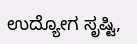ಉದ್ಯೋಗ ಸೃಷ್ಟಿ,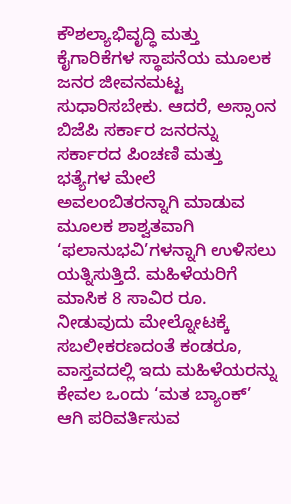ಕೌಶಲ್ಯಾಭಿವೃದ್ಧಿ ಮತ್ತು ಕೈಗಾರಿಕೆಗಳ ಸ್ಥಾಪನೆಯ ಮೂಲಕ ಜನರ ಜೀವನಮಟ್ಟ ಸುಧಾರಿಸಬೇಕು. ಆದರೆ, ಅಸ್ಸಾಂನ ಬಿಜೆಪಿ ಸರ್ಕಾರ ಜನರನ್ನು ಸರ್ಕಾರದ ಪಿಂಚಣಿ ಮತ್ತು ಭತ್ಯೆಗಳ ಮೇಲೆ ಅವಲಂಬಿತರನ್ನಾಗಿ ಮಾಡುವ ಮೂಲಕ ಶಾಶ್ವತವಾಗಿ ‘ಫಲಾನುಭವಿ’ಗಳನ್ನಾಗಿ ಉಳಿಸಲು ಯತ್ನಿಸುತ್ತಿದೆ. ಮಹಿಳೆಯರಿಗೆ ಮಾಸಿಕ 8 ಸಾವಿರ ರೂ. ನೀಡುವುದು ಮೇಲ್ನೋಟಕ್ಕೆ ಸಬಲೀಕರಣದಂತೆ ಕಂಡರೂ, ವಾಸ್ತವದಲ್ಲಿ ಇದು ಮಹಿಳೆಯರನ್ನು ಕೇವಲ ಒಂದು ‘ಮತ ಬ್ಯಾಂಕ್’ ಆಗಿ ಪರಿವರ್ತಿಸುವ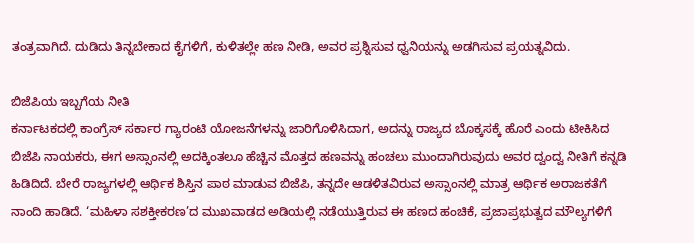ತಂತ್ರವಾಗಿದೆ. ದುಡಿದು ತಿನ್ನಬೇಕಾದ ಕೈಗಳಿಗೆ, ಕುಳಿತಲ್ಲೇ ಹಣ ನೀಡಿ, ಅವರ ಪ್ರಶ್ನಿಸುವ ಧ್ವನಿಯನ್ನು ಅಡಗಿಸುವ ಪ್ರಯತ್ನವಿದು.

ಬಿಜೆಪಿಯ ಇಬ್ಬಗೆಯ ನೀತಿ
ಕರ್ನಾಟಕದಲ್ಲಿ ಕಾಂಗ್ರೆಸ್ ಸರ್ಕಾರ ಗ್ಯಾರಂಟಿ ಯೋಜನೆಗಳನ್ನು ಜಾರಿಗೊಳಿಸಿದಾಗ, ಅದನ್ನು ರಾಜ್ಯದ ಬೊಕ್ಕಸಕ್ಕೆ ಹೊರೆ ಎಂದು ಟೀಕಿಸಿದ ಬಿಜೆಪಿ ನಾಯಕರು, ಈಗ ಅಸ್ಸಾಂನಲ್ಲಿ ಅದಕ್ಕಿಂತಲೂ ಹೆಚ್ಚಿನ ಮೊತ್ತದ ಹಣವನ್ನು ಹಂಚಲು ಮುಂದಾಗಿರುವುದು ಅವರ ದ್ವಂದ್ವ ನೀತಿಗೆ ಕನ್ನಡಿ ಹಿಡಿದಿದೆ. ಬೇರೆ ರಾಜ್ಯಗಳಲ್ಲಿ ಆರ್ಥಿಕ ಶಿಸ್ತಿನ ಪಾಠ ಮಾಡುವ ಬಿಜೆಪಿ, ತನ್ನದೇ ಆಡಳಿತವಿರುವ ಅಸ್ಸಾಂನಲ್ಲಿ ಮಾತ್ರ ಆರ್ಥಿಕ ಅರಾಜಕತೆಗೆ ನಾಂದಿ ಹಾಡಿದೆ. ‘ಮಹಿಳಾ ಸಶಕ್ತೀಕರಣ’ದ ಮುಖವಾಡದ ಅಡಿಯಲ್ಲಿ ನಡೆಯುತ್ತಿರುವ ಈ ಹಣದ ಹಂಚಿಕೆ, ಪ್ರಜಾಪ್ರಭುತ್ವದ ಮೌಲ್ಯಗಳಿಗೆ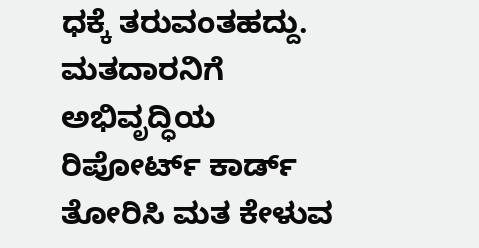ಧಕ್ಕೆ ತರುವಂತಹದ್ದು. ಮತದಾರನಿಗೆ ಅಭಿವೃದ್ಧಿಯ ರಿಪೋರ್ಟ್ ಕಾರ್ಡ್ ತೋರಿಸಿ ಮತ ಕೇಳುವ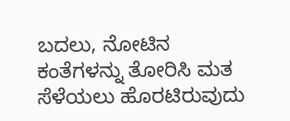ಬದಲು, ನೋಟಿನ ಕಂತೆಗಳನ್ನು ತೋರಿಸಿ ಮತ ಸೆಳೆಯಲು ಹೊರಟಿರುವುದು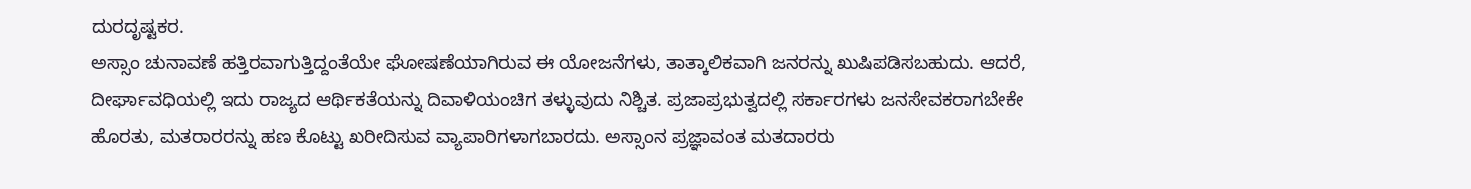ದುರದೃಷ್ಟಕರ.
ಅಸ್ಸಾಂ ಚುನಾವಣೆ ಹತ್ತಿರವಾಗುತ್ತಿದ್ದಂತೆಯೇ ಘೋಷಣೆಯಾಗಿರುವ ಈ ಯೋಜನೆಗಳು, ತಾತ್ಕಾಲಿಕವಾಗಿ ಜನರನ್ನು ಖುಷಿಪಡಿಸಬಹುದು. ಆದರೆ, ದೀರ್ಘಾವಧಿಯಲ್ಲಿ ಇದು ರಾಜ್ಯದ ಆರ್ಥಿಕತೆಯನ್ನು ದಿವಾಳಿಯಂಚಿಗ ತಳ್ಳುವುದು ನಿಶ್ಚಿತ. ಪ್ರಜಾಪ್ರಭುತ್ವದಲ್ಲಿ ಸರ್ಕಾರಗಳು ಜನಸೇವಕರಾಗಬೇಕೇ ಹೊರತು, ಮತರಾರರನ್ನು ಹಣ ಕೊಟ್ಟು ಖರೀದಿಸುವ ವ್ಯಾಪಾರಿಗಳಾಗಬಾರದು. ಅಸ್ಸಾಂನ ಪ್ರಜ್ಞಾವಂತ ಮತದಾರರು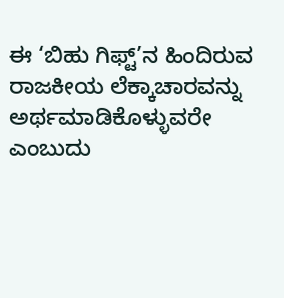ಈ ‘ಬಿಹು ಗಿಫ್ಟ್’ನ ಹಿಂದಿರುವ ರಾಜಕೀಯ ಲೆಕ್ಕಾಚಾರವನ್ನು ಅರ್ಥಮಾಡಿಕೊಳ್ಳುವರೇ ಎಂಬುದು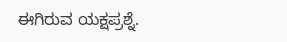ಈಗಿರುವ ಯಕ್ಷಪ್ರಶ್ನೆ.